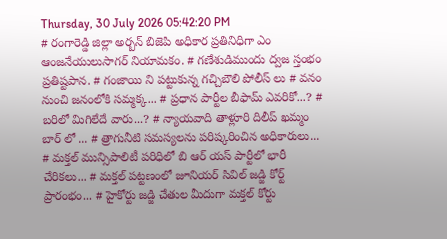Thursday, 30 July 2026 05:42:20 PM
# రంగారెడ్డి జిల్లా అర్బన్ బిజెపి అధికార ప్రతినిధిగా ఎం ఆంజనేయులుసాగర్ నియామకం. # గణేశుడిముందు ద్వజ స్తంభం ప్రతిష్టపాన. # గంజాయి ని పట్టుకున్న గచ్చిబౌలి పోలీస్ లు # వనం నుంచి జనంలోకి సమ్మక్క... # ప్రధాన పార్టీల బీఫామ్ ఎవరికో...? # బరిలో మిగిలేదే వారు...? # న్యాయవాది తాళ్లూరి దిలీప్ ఖమ్మం బార్ లో ... # త్రాగునీటి సమస్యలను పరిష్కరించిన అధికారులు... # మక్తల్ మున్సిపాలిటీ పరిధిలో బి ఆర్ యస్ పార్టీలో భారీ చేరికలు... # మక్తల్ పట్టణంలో జూనియర్ సివిల్ జడ్జి కోర్ట్ ప్రారంభం... # హైకోర్టు జడ్జి చేతుల మీదుగా మక్తల్ కోర్టు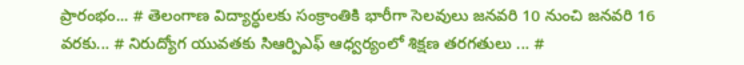ప్రారంభం... # తెలంగాణ విద్యార్ధులకు సంక్రాంతికి భారీగా సెలవులు జనవరి 10 నుంచి జనవరి 16 వరకు... # నిరుద్యోగ యువతకు సిఆర్పిఎఫ్ ఆధ్వర్యంలో శిక్షణ తరగతులు ... #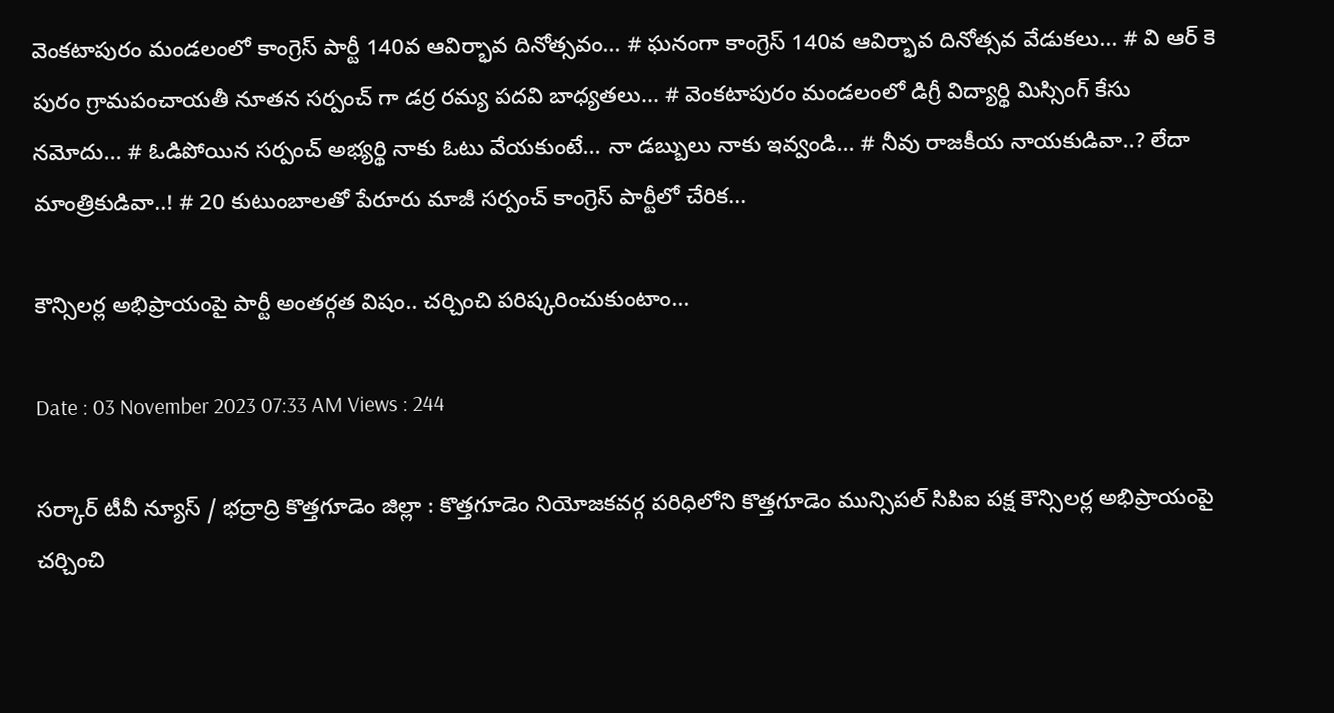వెంకటాపురం మండలంలో కాంగ్రెస్ పార్టీ 140వ ఆవిర్భావ దినోత్సవం... # ఘనంగా కాంగ్రెస్ 140వ ఆవిర్భావ దినోత్సవ వేడుకలు... # వి ఆర్ కె పురం గ్రామపంచాయతీ నూతన సర్పంచ్ గా డర్ర రమ్య పదవి బాధ్యతలు... # వెంకటాపురం మండలంలో డిగ్రీ విద్యార్థి మిస్సింగ్ కేసు నమోదు... # ఓడిపోయిన సర్పంచ్ అభ్యర్థి నాకు ఓటు వేయకుంటే... నా డబ్బులు నాకు ఇవ్వండి... # నీవు రాజకీయ నాయకుడివా..? లేదా మాంత్రికుడివా..! # 20 కుటుంబాలతో పేరూరు మాజీ సర్పంచ్ కాంగ్రెస్ పార్టీలో చేరిక...

కౌన్సిలర్ల అభిప్రాయంపై పార్టీ అంతర్గత విషం.. చర్చించి పరిష్కరించుకుంటాం...

Date : 03 November 2023 07:33 AM Views : 244

సర్కార్ టీవీ న్యూస్ / భద్రాద్రి కొత్తగూడెం జిల్లా : కొత్తగూడెం నియోజకవర్గ పరిధిలోని కొత్తగూడెం మున్సిపల్ సిపిఐ పక్ష కౌన్సిలర్ల అభిప్రాయంపై చర్చించి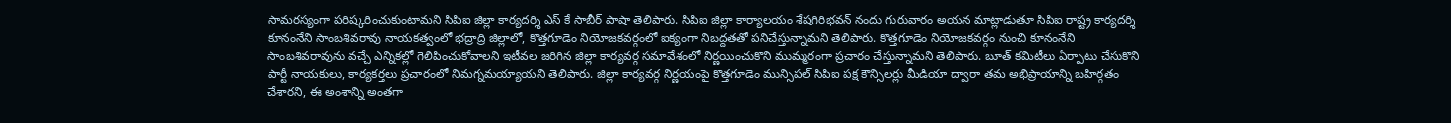సామరస్యంగా పరిష్కరించుకుంటామని సిపిఐ జిల్లా కార్యదర్శి ఎస్ కే సాబీర్ పాషా తెలిపారు. సిపిఐ జిల్లా కార్యాలయం శేషగిరిభవన్ నందు గురువారం అయన మాట్లాడుతూ సిపిఐ రాష్ట్ర కార్యదర్శి కూనంనేని సాంబశివరావు నాయకత్వంలో భద్రాద్రి జిల్లాలో, కొత్తగూడెం నియోజకవర్గంలో ఐక్యంగా నిబద్దతతో పనిచేస్తున్నామని తెలిపారు. కొత్తగూడెం నియోజకవర్గం నుంచి కూనంనేని సాంబశివరావును వచ్చే ఎన్నికల్లో గెలిపించుకోవాలని ఇటీవల జరిగిన జిల్లా కార్యవర్గ సమావేశంలో నిర్ణయించుకొని ముమ్మరంగా ప్రచారం చేస్తున్నామని తెలిపారు. బూత్ కమిటీలు ఏర్పాటు చేసుకొని పార్టీ నాయకులు, కార్యకర్తలు ప్రచారంలో నిమగ్నమయ్యాయని తెలిపారు. జిల్లా కార్యవర్గ నిర్ణయంపై కొత్తగూడెం మున్సిపల్ సిపిఐ పక్ష కౌన్సిలర్లు మీడియా ద్వారా తమ అభిప్రాయాన్ని బహిర్గతం చేశారని, ఈ అంశాన్ని అంతగా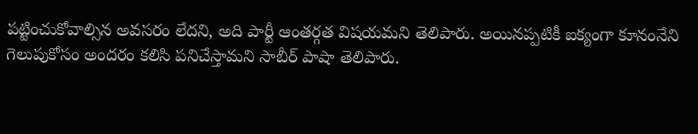పట్టించుకోవాల్సిన అవసరం లేదని, అది పార్టీ ఆంతర్గత విషయమని తెలిపారు. అయినప్పటికీ ఐక్యంగా కూనంనేని గెలుపుకోసం అందరం కలిసి పనిచేస్తామని సాబీర్ పాషా తెలిపారు.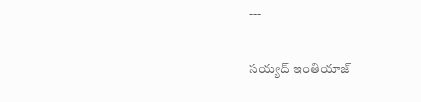---

సయ్యద్ ఇంతియాజ్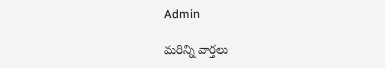Admin

మరిన్ని వార్తలు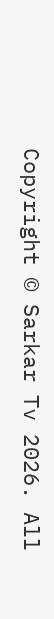Copyright © Sarkar Tv 2026. All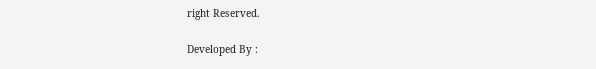right Reserved.

Developed By :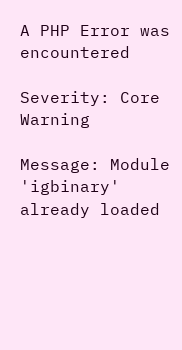A PHP Error was encountered

Severity: Core Warning

Message: Module 'igbinary' already loaded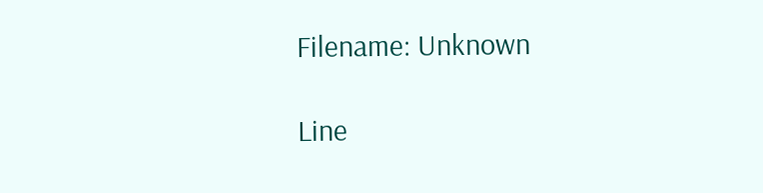Filename: Unknown

Line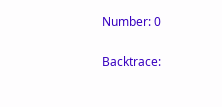Number: 0

Backtrace: